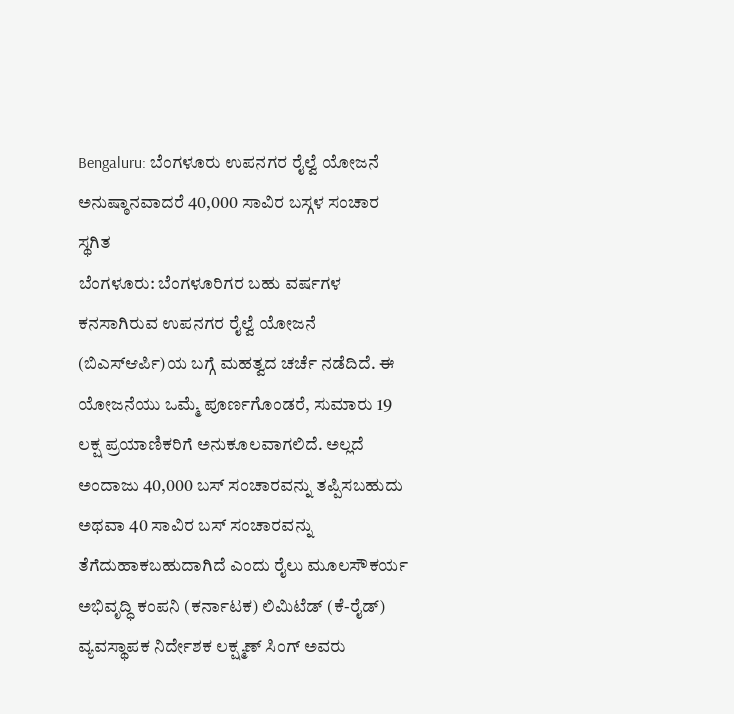Bengaluru: ಬೆಂಗಳೂರು ಉಪನಗರ ರೈಲ್ವೆ ಯೋಜನೆ ಅನುಷ್ಠಾನವಾದರೆ 40,000 ಸಾವಿರ ಬಸ್ಗಳ ಸಂಚಾರ ಸ್ಥಗಿತ
ಬೆಂಗಳೂರು: ಬೆಂಗಳೂರಿಗರ ಬಹು ವರ್ಷಗಳ ಕನಸಾಗಿರುವ ಉಪನಗರ ರೈಲ್ವೆ ಯೋಜನೆ (ಬಿಎಸ್ಆರ್ಪಿ)ಯ ಬಗ್ಗೆ ಮಹತ್ವದ ಚರ್ಚೆ ನಡೆದಿದೆ. ಈ ಯೋಜನೆಯು ಒಮ್ಮೆ ಪೂರ್ಣಗೊಂಡರೆ, ಸುಮಾರು 19 ಲಕ್ಷ ಪ್ರಯಾಣಿಕರಿಗೆ ಅನುಕೂಲವಾಗಲಿದೆ. ಅಲ್ಲದೆ ಅಂದಾಜು 40,000 ಬಸ್ ಸಂಚಾರವನ್ನು ತಪ್ಪಿಸಬಹುದು ಅಥವಾ 40 ಸಾವಿರ ಬಸ್ ಸಂಚಾರವನ್ನು ತೆಗೆದುಹಾಕಬಹುದಾಗಿದೆ ಎಂದು ರೈಲು ಮೂಲಸೌಕರ್ಯ ಅಭಿವೃದ್ಧಿ ಕಂಪನಿ (ಕರ್ನಾಟಕ) ಲಿಮಿಟೆಡ್ (ಕೆ-ರೈಡ್) ವ್ಯವಸ್ಥಾಪಕ ನಿರ್ದೇಶಕ ಲಕ್ಷ್ಮಣ್ ಸಿಂಗ್ ಅವರು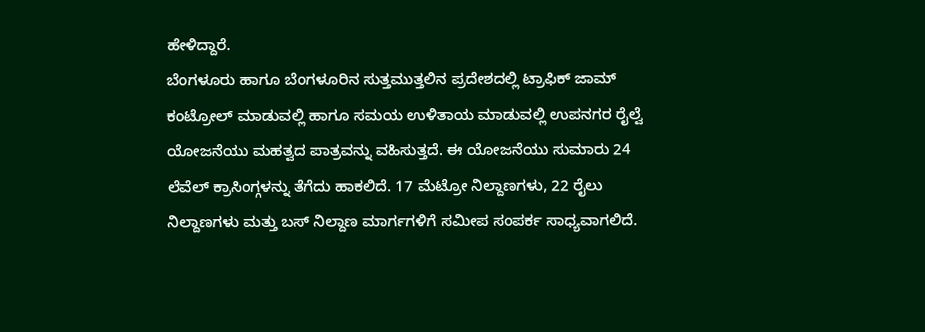ಹೇಳಿದ್ದಾರೆ.
ಬೆಂಗಳೂರು ಹಾಗೂ ಬೆಂಗಳೂರಿನ ಸುತ್ತಮುತ್ತಲಿನ ಪ್ರದೇಶದಲ್ಲಿ ಟ್ರಾಫಿಕ್ ಜಾಮ್ ಕಂಟ್ರೋಲ್ ಮಾಡುವಲ್ಲಿ ಹಾಗೂ ಸಮಯ ಉಳಿತಾಯ ಮಾಡುವಲ್ಲಿ ಉಪನಗರ ರೈಲ್ವೆ ಯೋಜನೆಯು ಮಹತ್ವದ ಪಾತ್ರವನ್ನು ವಹಿಸುತ್ತದೆ. ಈ ಯೋಜನೆಯು ಸುಮಾರು 24 ಲೆವೆಲ್ ಕ್ರಾಸಿಂಗ್ಗಳನ್ನು ತೆಗೆದು ಹಾಕಲಿದೆ. 17 ಮೆಟ್ರೋ ನಿಲ್ದಾಣಗಳು, 22 ರೈಲು ನಿಲ್ದಾಣಗಳು ಮತ್ತು ಬಸ್ ನಿಲ್ದಾಣ ಮಾರ್ಗಗಳಿಗೆ ಸಮೀಪ ಸಂಪರ್ಕ ಸಾಧ್ಯವಾಗಲಿದೆ.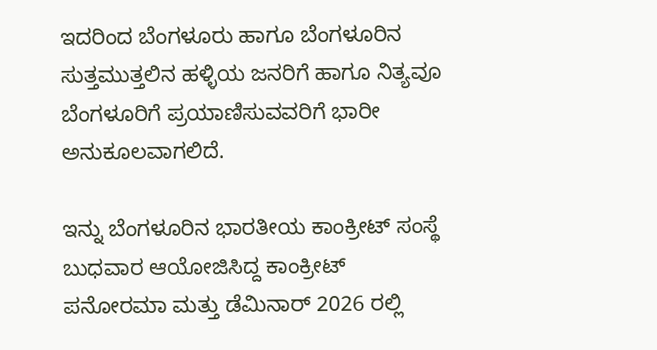ಇದರಿಂದ ಬೆಂಗಳೂರು ಹಾಗೂ ಬೆಂಗಳೂರಿನ ಸುತ್ತಮುತ್ತಲಿನ ಹಳ್ಳಿಯ ಜನರಿಗೆ ಹಾಗೂ ನಿತ್ಯವೂ ಬೆಂಗಳೂರಿಗೆ ಪ್ರಯಾಣಿಸುವವರಿಗೆ ಭಾರೀ ಅನುಕೂಲವಾಗಲಿದೆ.

ಇನ್ನು ಬೆಂಗಳೂರಿನ ಭಾರತೀಯ ಕಾಂಕ್ರೀಟ್ ಸಂಸ್ಥೆ ಬುಧವಾರ ಆಯೋಜಿಸಿದ್ದ ಕಾಂಕ್ರೀಟ್ ಪನೋರಮಾ ಮತ್ತು ಡೆಮಿನಾರ್ 2026 ರಲ್ಲಿ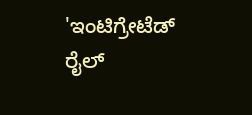'ಇಂಟಿಗ್ರೇಟೆಡ್ ರೈಲ್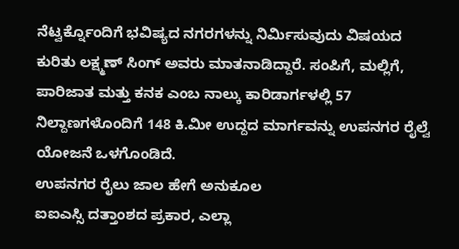ನೆಟ್ವರ್ಕ್ನೊಂದಿಗೆ ಭವಿಷ್ಯದ ನಗರಗಳನ್ನು ನಿರ್ಮಿಸುವುದು ವಿಷಯದ ಕುರಿತು ಲಕ್ಷ್ಮಣ್ ಸಿಂಗ್ ಅವರು ಮಾತನಾಡಿದ್ದಾರೆ. ಸಂಪಿಗೆ, ಮಲ್ಲಿಗೆ, ಪಾರಿಜಾತ ಮತ್ತು ಕನಕ ಎಂಬ ನಾಲ್ಕು ಕಾರಿಡಾರ್ಗಳಲ್ಲಿ 57 ನಿಲ್ದಾಣಗಳೊಂದಿಗೆ 148 ಕಿ.ಮೀ ಉದ್ದದ ಮಾರ್ಗವನ್ನು ಉಪನಗರ ರೈಲ್ವೆ ಯೋಜನೆ ಒಳಗೊಂಡಿದೆ.
ಉಪನಗರ ರೈಲು ಜಾಲ ಹೇಗೆ ಅನುಕೂಲ
ಐಐಎಸ್ಸಿ ದತ್ತಾಂಶದ ಪ್ರಕಾರ, ಎಲ್ಲಾ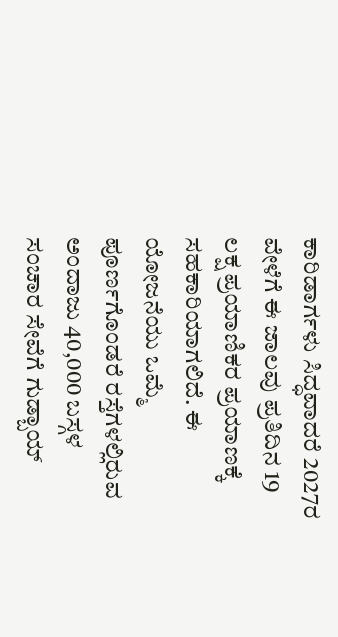ಕಾರಿಡಾರ್ಗಳು ಸಿದ್ಧವಾದರೆ 2027ರ ವೇಳೆಗೆ ಈ ಜಾಲವು ಪ್ರತಿದಿನ 19 ಲಕ್ಷ ಪ್ರಯಾಣಿಕರ ಪ್ರಯಾಣಕ್ಕೆ ಸಹಕಾರಿಯಾಗಲಿದೆ. ಈ ಯೋಜನೆಯು ಒಮ್ಮೆ ಪೂರ್ಣಗೊಂಡರೆ ರಸ್ತೆಗಳಲ್ಲಿರುವ ಅಂದಾಜು 40,000 ಬಸ್ಗಳ ಸಂಚಾರ ಸೇವೆಗೆ ಗುಡ್ಬಾಯ್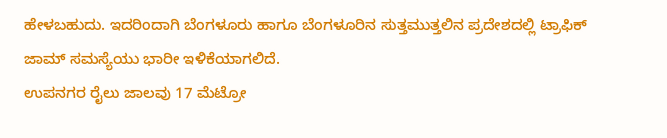ಹೇಳಬಹುದು. ಇದರಿಂದಾಗಿ ಬೆಂಗಳೂರು ಹಾಗೂ ಬೆಂಗಳೂರಿನ ಸುತ್ತಮುತ್ತಲಿನ ಪ್ರದೇಶದಲ್ಲಿ ಟ್ರಾಫಿಕ್ ಜಾಮ್ ಸಮಸ್ಯೆಯು ಭಾರೀ ಇಳಿಕೆಯಾಗಲಿದೆ.
ಉಪನಗರ ರೈಲು ಜಾಲವು 17 ಮೆಟ್ರೋ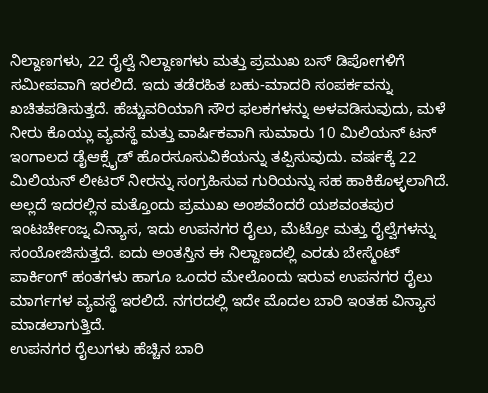ನಿಲ್ದಾಣಗಳು, 22 ರೈಲ್ವೆ ನಿಲ್ದಾಣಗಳು ಮತ್ತು ಪ್ರಮುಖ ಬಸ್ ಡಿಪೋಗಳಿಗೆ ಸಮೀಪವಾಗಿ ಇರಲಿದೆ. ಇದು ತಡೆರಹಿತ ಬಹು-ಮಾದರಿ ಸಂಪರ್ಕವನ್ನು ಖಚಿತಪಡಿಸುತ್ತದೆ. ಹೆಚ್ಚುವರಿಯಾಗಿ ಸೌರ ಫಲಕಗಳನ್ನು ಅಳವಡಿಸುವುದು, ಮಳೆ ನೀರು ಕೊಯ್ಲು ವ್ಯವಸ್ಥೆ ಮತ್ತು ವಾರ್ಷಿಕವಾಗಿ ಸುಮಾರು 10 ಮಿಲಿಯನ್ ಟನ್ ಇಂಗಾಲದ ಡೈಆಕ್ಸೈಡ್ ಹೊರಸೂಸುವಿಕೆಯನ್ನು ತಪ್ಪಿಸುವುದು. ವರ್ಷಕ್ಕೆ 22 ಮಿಲಿಯನ್ ಲೀಟರ್ ನೀರನ್ನು ಸಂಗ್ರಹಿಸುವ ಗುರಿಯನ್ನು ಸಹ ಹಾಕಿಕೊಳ್ಳಲಾಗಿದೆ.
ಅಲ್ಲದೆ ಇದರಲ್ಲಿನ ಮತ್ತೊಂದು ಪ್ರಮುಖ ಅಂಶವೆಂದರೆ ಯಶವಂತಪುರ ಇಂಟರ್ಚೇಂಜ್ನ ವಿನ್ಯಾಸ, ಇದು ಉಪನಗರ ರೈಲು, ಮೆಟ್ರೋ ಮತ್ತು ರೈಲ್ವೆಗಳನ್ನು ಸಂಯೋಜಿಸುತ್ತದೆ. ಐದು ಅಂತಸ್ತಿನ ಈ ನಿಲ್ದಾಣದಲ್ಲಿ ಎರಡು ಬೇಸ್ಮೆಂಟ್ ಪಾರ್ಕಿಂಗ್ ಹಂತಗಳು ಹಾಗೂ ಒಂದರ ಮೇಲೊಂದು ಇರುವ ಉಪನಗರ ರೈಲು ಮಾರ್ಗಗಳ ವ್ಯವಸ್ಥೆ ಇರಲಿದೆ. ನಗರದಲ್ಲಿ ಇದೇ ಮೊದಲ ಬಾರಿ ಇಂತಹ ವಿನ್ಯಾಸ ಮಾಡಲಾಗುತ್ತಿದೆ.
ಉಪನಗರ ರೈಲುಗಳು ಹೆಚ್ಚಿನ ಬಾರಿ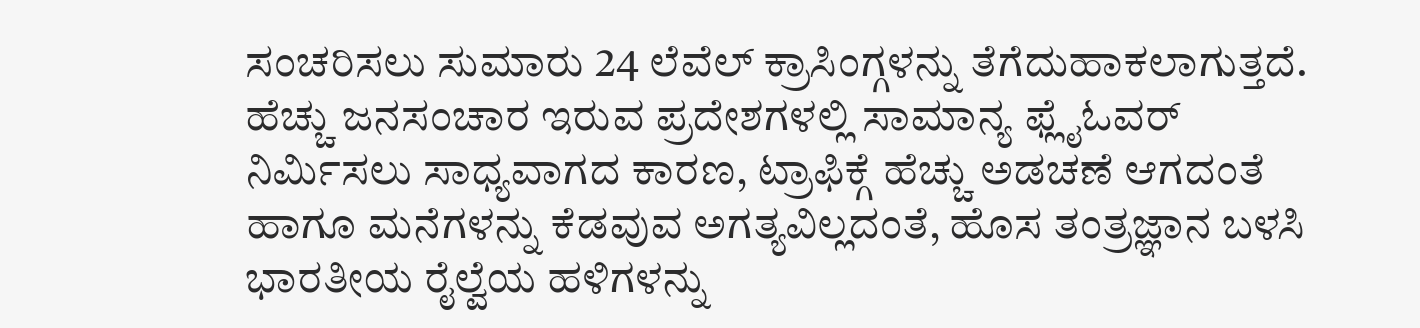ಸಂಚರಿಸಲು ಸುಮಾರು 24 ಲೆವೆಲ್ ಕ್ರಾಸಿಂಗ್ಗಳನ್ನು ತೆಗೆದುಹಾಕಲಾಗುತ್ತದೆ. ಹೆಚ್ಚು ಜನಸಂಚಾರ ಇರುವ ಪ್ರದೇಶಗಳಲ್ಲಿ ಸಾಮಾನ್ಯ ಫ್ಲೈಓವರ್ ನಿರ್ಮಿಸಲು ಸಾಧ್ಯವಾಗದ ಕಾರಣ, ಟ್ರಾಫಿಕ್ಗೆ ಹೆಚ್ಚು ಅಡಚಣೆ ಆಗದಂತೆ ಹಾಗೂ ಮನೆಗಳನ್ನು ಕೆಡವುವ ಅಗತ್ಯವಿಲ್ಲದಂತೆ, ಹೊಸ ತಂತ್ರಜ್ಞಾನ ಬಳಸಿ ಭಾರತೀಯ ರೈಲ್ವೆಯ ಹಳಿಗಳನ್ನು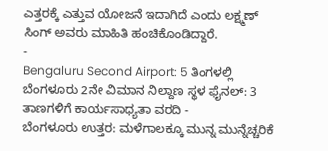ಎತ್ತರಕ್ಕೆ ಎತ್ತುವ ಯೋಜನೆ ಇದಾಗಿದೆ ಎಂದು ಲಕ್ಷ್ಮಣ್ ಸಿಂಗ್ ಅವರು ಮಾಹಿತಿ ಹಂಚಿಕೊಂಡಿದ್ದಾರೆ.
-
Bengaluru Second Airport: 5 ತಿಂಗಳಲ್ಲಿ ಬೆಂಗಳೂರು 2ನೇ ವಿಮಾನ ನಿಲ್ದಾಣ ಸ್ಥಳ ಫೈನಲ್: 3 ತಾಣಗಳಿಗೆ ಕಾರ್ಯಸಾಧ್ಯತಾ ವರದಿ -
ಬೆಂಗಳೂರು ಉತ್ತರ: ಮಳೆಗಾಲಕ್ಕೂ ಮುನ್ನ ಮುನ್ನೆಚ್ಚರಿಕೆ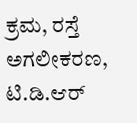ಕ್ರಮ, ರಸ್ತೆ ಅಗಲೀಕರಣ, ಟಿ.ಡಿ.ಆರ್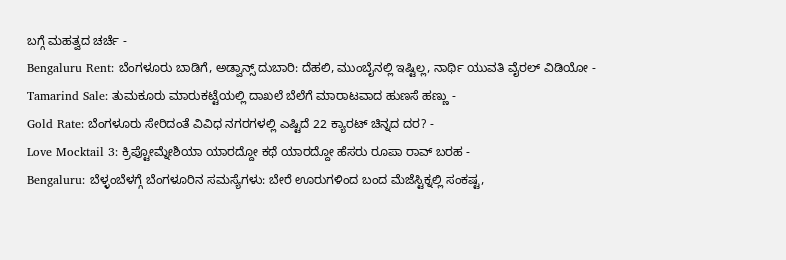ಬಗ್ಗೆ ಮಹತ್ವದ ಚರ್ಚೆ -
Bengaluru Rent: ಬೆಂಗಳೂರು ಬಾಡಿಗೆ, ಅಡ್ವಾನ್ಸ್ ದುಬಾರಿ: ದೆಹಲಿ, ಮುಂಬೈನಲ್ಲಿ ಇಷ್ಟಿಲ್ಲ, ನಾರ್ಥಿ ಯುವತಿ ವೈರಲ್ ವಿಡಿಯೋ -
Tamarind Sale: ತುಮಕೂರು ಮಾರುಕಟ್ಟೆಯಲ್ಲಿ ದಾಖಲೆ ಬೆಲೆಗೆ ಮಾರಾಟವಾದ ಹುಣಸೆ ಹಣ್ಣು -
Gold Rate: ಬೆಂಗಳೂರು ಸೇರಿದಂತೆ ವಿವಿಧ ನಗರಗಳಲ್ಲಿ ಎಷ್ಟಿದೆ 22 ಕ್ಯಾರಟ್ ಚಿನ್ನದ ದರ? -
Love Mocktail 3: ಕ್ರಿಪ್ಟೋಮ್ನೇಶಿಯಾ ಯಾರದ್ದೋ ಕಥೆ ಯಾರದ್ದೋ ಹೆಸರು ರೂಪಾ ರಾವ್ ಬರಹ -
Bengaluru: ಬೆಳ್ಳಂಬೆಳಗ್ಗೆ ಬೆಂಗಳೂರಿನ ಸಮಸ್ಯೆಗಳು: ಬೇರೆ ಊರುಗಳಿಂದ ಬಂದ ಮೆಜೆಸ್ಟಿಕ್ನಲ್ಲಿ ಸಂಕಷ್ಟ,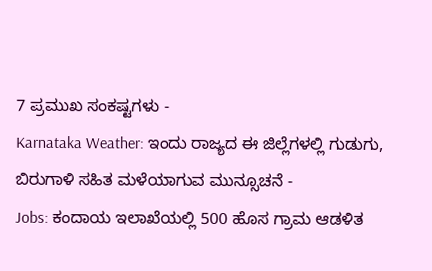7 ಪ್ರಮುಖ ಸಂಕಷ್ಟಗಳು -
Karnataka Weather: ಇಂದು ರಾಜ್ಯದ ಈ ಜಿಲ್ಲೆಗಳಲ್ಲಿ ಗುಡುಗು, ಬಿರುಗಾಳಿ ಸಹಿತ ಮಳೆಯಾಗುವ ಮುನ್ಸೂಚನೆ -
Jobs: ಕಂದಾಯ ಇಲಾಖೆಯಲ್ಲಿ 500 ಹೊಸ ಗ್ರಾಮ ಆಡಳಿತ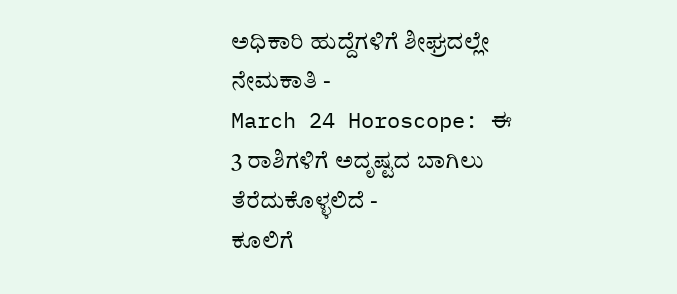ಅಧಿಕಾರಿ ಹುದ್ದೆಗಳಿಗೆ ಶೀಘ್ರದಲ್ಲೇ ನೇಮಕಾತಿ -
March 24 Horoscope: ಈ 3 ರಾಶಿಗಳಿಗೆ ಅದೃಷ್ಟದ ಬಾಗಿಲು ತೆರೆದುಕೊಳ್ಳಲಿದೆ -
ಕೂಲಿಗೆ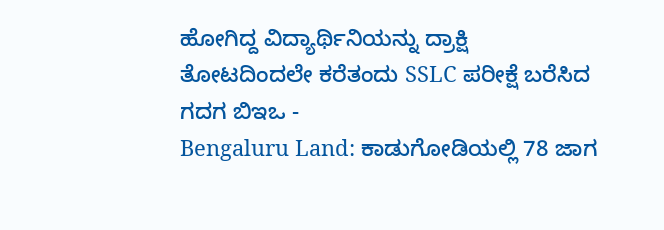ಹೋಗಿದ್ದ ವಿದ್ಯಾರ್ಥಿನಿಯನ್ನು ದ್ರಾಕ್ಷಿ ತೋಟದಿಂದಲೇ ಕರೆತಂದು SSLC ಪರೀಕ್ಷೆ ಬರೆಸಿದ ಗದಗ ಬಿಇಒ -
Bengaluru Land: ಕಾಡುಗೋಡಿಯಲ್ಲಿ 78 ಜಾಗ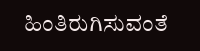ಹಿಂತಿರುಗಿಸುವಂತೆ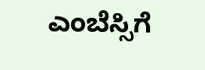ಎಂಬೆಸ್ಸಿಗೆ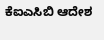ಕೆಐಎಸಿಬಿ ಆದೇಶ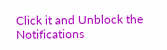Click it and Unblock the Notifications